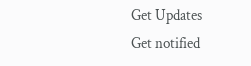Get Updates
Get notified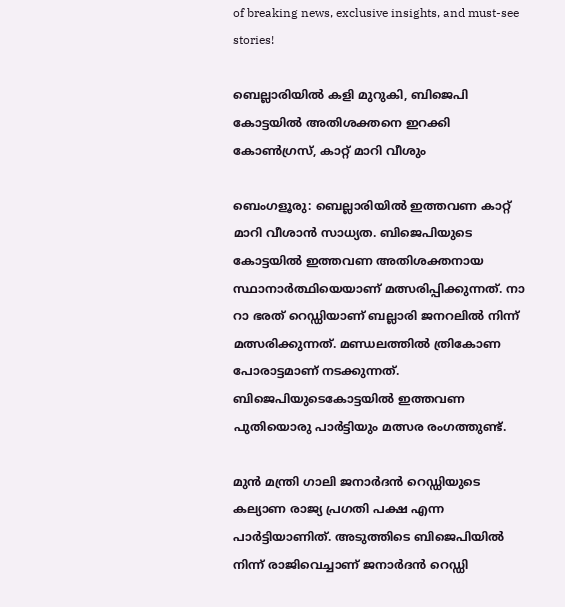of breaking news, exclusive insights, and must-see stories!

ബെല്ലാരിയില്‍ കളി മുറുകി, ബിജെപി കോട്ടയില്‍ അതിശക്തനെ ഇറക്കി കോണ്‍ഗ്രസ്, കാറ്റ് മാറി വീശും

ബെംഗളൂരു: ബെല്ലാരിയില്‍ ഇത്തവണ കാറ്റ് മാറി വീശാന്‍ സാധ്യത. ബിജെപിയുടെ കോട്ടയില്‍ ഇത്തവണ അതിശക്തനായ സ്ഥാനാര്‍ത്ഥിയെയാണ് മത്സരിപ്പിക്കുന്നത്. നാ റാ ഭരത് റെഡ്ഡിയാണ് ബല്ലാരി ജനറലില്‍ നിന്ന് മത്സരിക്കുന്നത്. മണ്ഡലത്തില്‍ ത്രികോണ പോരാട്ടമാണ് നടക്കുന്നത്. ബിജെപിയുടെകോട്ടയില്‍ ഇത്തവണ പുതിയൊരു പാര്‍ട്ടിയും മത്സര രംഗത്തുണ്ട്.

മുന്‍ മന്ത്രി ഗാലി ജനാര്‍ദന്‍ റെഡ്ഡിയുടെ കല്യാണ രാജ്യ പ്രഗതി പക്ഷ എന്ന പാര്‍ട്ടിയാണിത്. അടുത്തിടെ ബിജെപിയില്‍ നിന്ന് രാജിവെച്ചാണ് ജനാര്‍ദന്‍ റെഡ്ഡി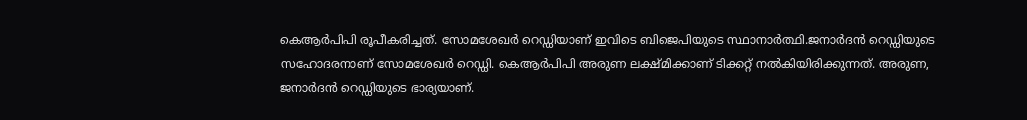കെആര്‍പിപി രൂപീകരിച്ചത്. സോമശേഖര്‍ റെഡ്ഡിയാണ് ഇവിടെ ബിജെപിയുടെ സ്ഥാനാര്‍ത്ഥി.ജനാര്‍ദന്‍ റെഡ്ഡിയുടെ സഹോദരനാണ് സോമശേഖര്‍ റെഡ്ഡി. കെആര്‍പിപി അരുണ ലക്ഷ്മിക്കാണ് ടിക്കറ്റ് നല്‍കിയിരിക്കുന്നത്. അരുണ, ജനാര്‍ദന്‍ റെഡ്ഡിയുടെ ഭാര്യയാണ്.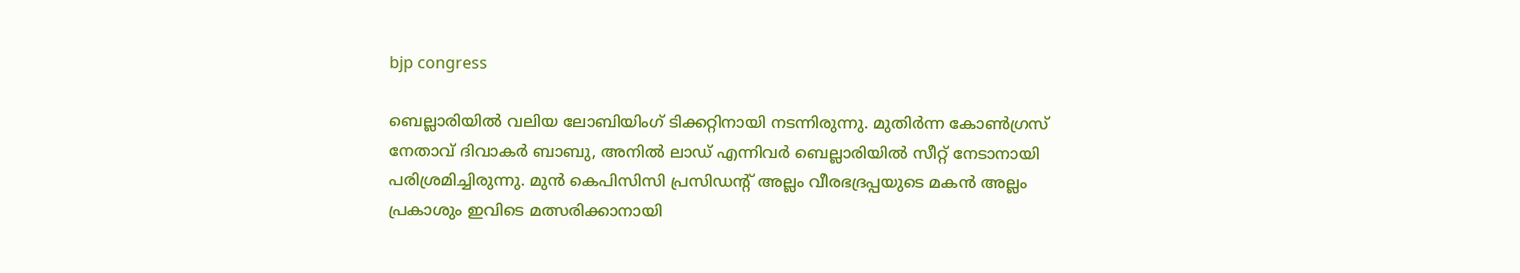bjp congress

ബെല്ലാരിയില്‍ വലിയ ലോബിയിംഗ് ടിക്കറ്റിനായി നടന്നിരുന്നു. മുതിര്‍ന്ന കോണ്‍ഗ്രസ് നേതാവ് ദിവാകര്‍ ബാബു, അനില്‍ ലാഡ് എന്നിവര്‍ ബെല്ലാരിയില്‍ സീറ്റ് നേടാനായി പരിശ്രമിച്ചിരുന്നു. മുന്‍ കെപിസിസി പ്രസിഡന്റ് അല്ലം വീരഭദ്രപ്പയുടെ മകന്‍ അല്ലം പ്രകാശും ഇവിടെ മത്സരിക്കാനായി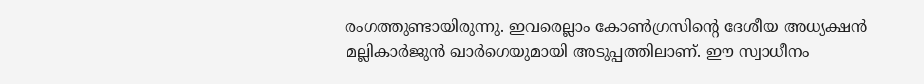രംഗത്തുണ്ടായിരുന്നു. ഇവരെല്ലാം കോണ്‍ഗ്രസിന്റെ ദേശീയ അധ്യക്ഷന്‍ മല്ലികാര്‍ജുന്‍ ഖാര്‍ഗെയുമായി അടുപ്പത്തിലാണ്. ഈ സ്വാധീനം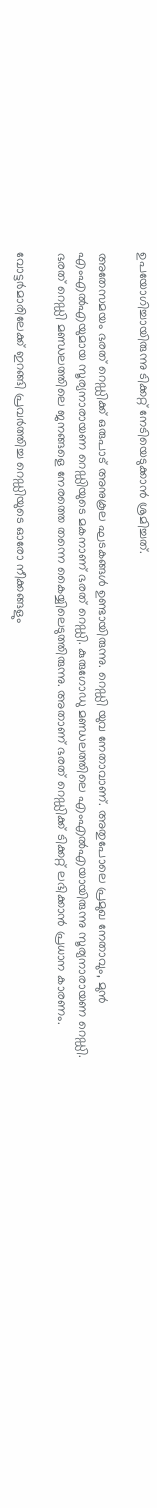ഉപയോഗിച്ചായിരുന്നു ടിക്കറ്റ് നേടിയെടുക്കാന്‍ ശ്രമിച്ചത്.

അതേസമയം ഭരത് റെഡ്ഡിക്ക് ഒരുപാട് അനുകൂല ഘടകങ്ങള്‍ ഉണ്ടായിരുന്നു. റെഡ്ഡി യുവ നേതാവാണ്. അതുപോലെ പ്രമുഖ നേതാവും, മുന്‍ എംഎല്‍എയുമായ സൂര്യനാരായണ റെഡ്ഡിയുടെ മകനാണ് ഭരത് റെഡ്ഡി. കുരുഗോഡു മണ്ഡലത്തിലെ എംഎല്‍എയായിരുന്നു സൂര്യനാരായണ റെഡ്ഡി. ഭരത് റെഡ്ഡി മണ്ഡലത്തിലെ ജനങ്ങളെ നേരത്തെ തന്നെ കൈയ്യിലെടുത്തിരുന്നു. അതാണ് ഭരത് റെഡ്ഡിക്ക് ടിക്കറ്റ് ലഭിക്കാന്‍ പ്രധാന കാരണം.

വോട്ടര്‍മാരിലേക്ക് ഇറങ്ങി പ്രവര്‍ത്തിച്ച റെഡ്ഡിയുടെ ഓരോ നീക്കങ്ങളും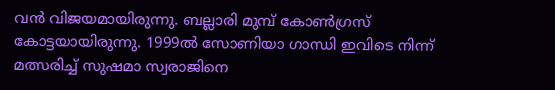വന്‍ വിജയമായിരുന്നു. ബല്ലാരി മുമ്പ് കോണ്‍ഗ്രസ് കോട്ടയായിരുന്നു. 1999ല്‍ സോണിയാ ഗാന്ധി ഇവിടെ നിന്ന് മത്സരിച്ച് സുഷമാ സ്വരാജിനെ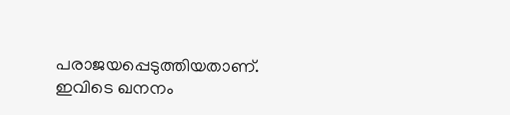പരാജയപ്പെടുത്തിയതാണ്. ഇവിടെ ഖനനം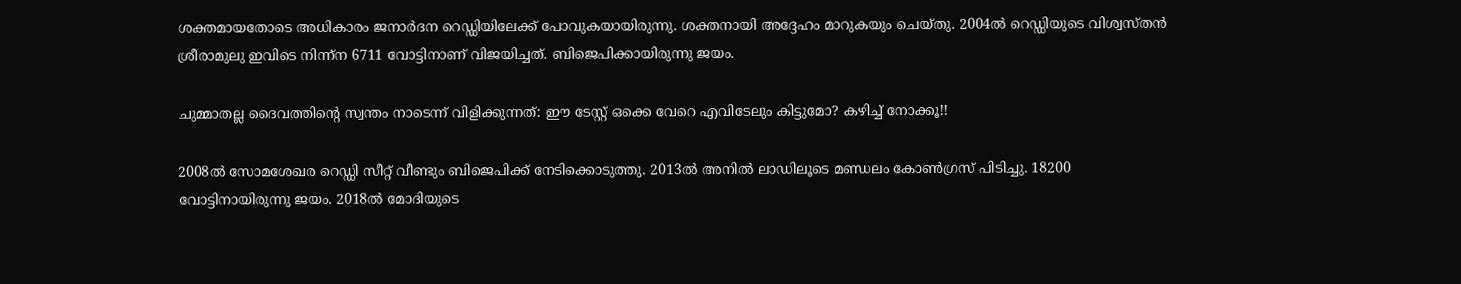ശക്തമായതോടെ അധികാരം ജനാര്‍ദന റെഡ്ഡിയിലേക്ക് പോവുകയായിരുന്നു. ശക്തനായി അദ്ദേഹം മാറുകയും ചെയ്തു. 2004ല്‍ റെഡ്ഡിയുടെ വിശ്വസ്തന്‍ ശ്രീരാമുലു ഇവിടെ നിന്ന്‌ന 6711 വോട്ടിനാണ് വിജയിച്ചത്. ബിജെപിക്കായിരുന്നു ജയം.

ചുമ്മാതല്ല ദൈവത്തിന്റെ സ്വന്തം നാടെന്ന് വിളിക്കുന്നത്: ഈ ടേസ്റ്റ് ഒക്കെ വേറെ എവിടേലും കിട്ടുമോ? കഴിച്ച് നോക്കൂ!!

2008ല്‍ സോമശേഖര റെഡ്ഡി സീറ്റ് വീണ്ടും ബിജെപിക്ക് നേടിക്കൊടുത്തു. 2013ല്‍ അനില്‍ ലാഡിലൂടെ മണ്ഡലം കോണ്‍ഗ്രസ് പിടിച്ചു. 18200 വോട്ടിനായിരുന്നു ജയം. 2018ല്‍ മോദിയുടെ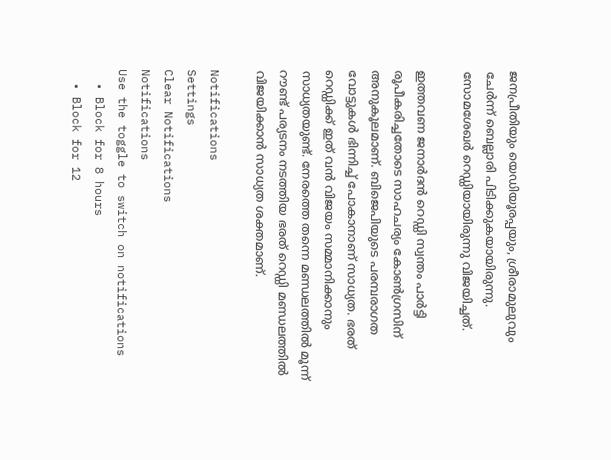ജനപ്രീതിയും യെഡിയൂരപ്പയും, ശ്രീരാമുലുവും ചേര്‍ന്ന് ബെല്ലാരി പിടിക്കുകയായിരുന്നു. സോമശേഖര്‍ റെഡ്ഡിയായിരുന്നു വിജയിച്ചത്.

ഇത്തവണ ജനാര്‍ദന്‍ റെഡ്ഡി സ്വന്തം പാര്‍ട്ടി രൂപീകരിച്ചതോടെ സാഹചര്യം കോണ്‍ഗ്രസിന് അനുകൂലമാണ്. ബിജെപിയുടെ പരമ്പരാഗത വോട്ടുകള്‍ ഭിന്നിച്ച് പോകാനാണ് സാധ്യത. ഭരത് റെഡ്ഡിക്ക് ഇത് വന്‍ വിജയം സമ്മാനിക്കാനും സാധ്യതയുണ്ട്. നേരത്തെ തന്നെ മണ്ഡലത്തില്‍ മൂന്ന് റൗണ്ട് പര്യടനം നടത്തിയ ഭരത് റെഡ്ഡി മണ്ഡലത്തില്‍ വിജയിക്കാന്‍ സാധ്യത ശക്തമാണ്.

Notifications
Settings
Clear Notifications
Notifications
Use the toggle to switch on notifications
  • Block for 8 hours
  • Block for 12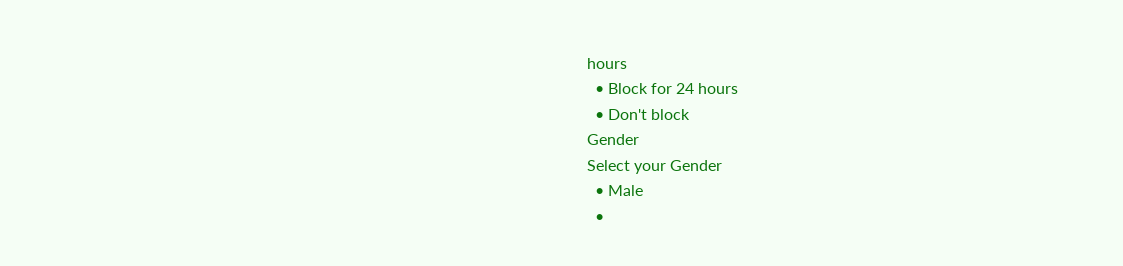hours
  • Block for 24 hours
  • Don't block
Gender
Select your Gender
  • Male
  •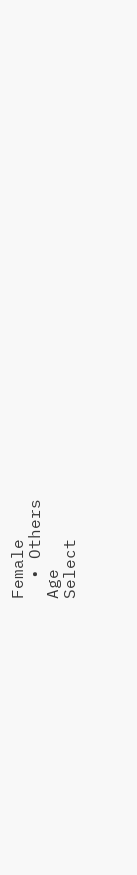Female
  • Others
Age
Select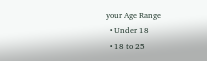your Age Range
  • Under 18
  • 18 to 25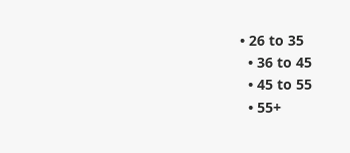• 26 to 35
  • 36 to 45
  • 45 to 55
  • 55+